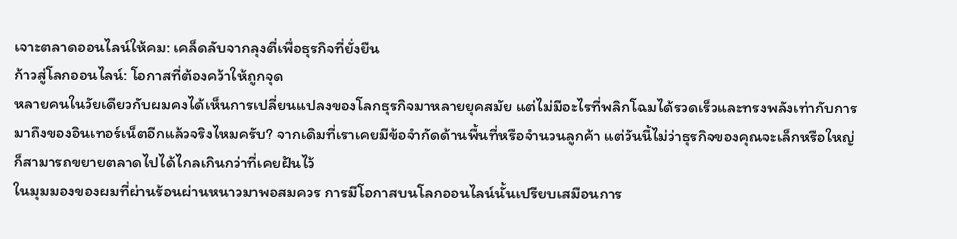เจาะตลาดออนไลน์ให้คม: เคล็ดลับจากลุงตี่เพื่อธุรกิจที่ยั่งยืน
ก้าวสู่โลกออนไลน์: โอกาสที่ต้องคว้าให้ถูกจุด
หลายคนในวัยเดียวกับผมคงได้เห็นการเปลี่ยนแปลงของโลกธุรกิจมาหลายยุคสมัย แต่ไม่มีอะไรที่พลิกโฉมได้รวดเร็วและทรงพลังเท่ากับการมาถึงของอินเทอร์เน็ตอีกแล้วจริงไหมครับ? จากเดิมที่เราเคยมีข้อจำกัดด้านพื้นที่หรือจำนวนลูกค้า แต่วันนี้ไม่ว่าธุรกิจของคุณจะเล็กหรือใหญ่ ก็สามารถขยายตลาดไปได้ไกลเกินกว่าที่เคยฝันไว้
ในมุมมองของผมที่ผ่านร้อนผ่านหนาวมาพอสมควร การมีโอกาสบนโลกออนไลน์นั้นเปรียบเสมือนการ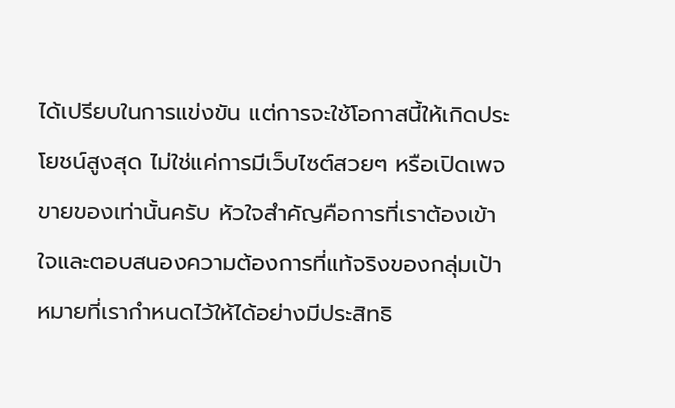ได้เปรียบในการแข่งขัน แต่การจะใช้โอกาสนี้ให้เกิดประโยชน์สูงสุด ไม่ใช่แค่การมีเว็บไซต์สวยๆ หรือเปิดเพจขายของเท่านั้นครับ หัวใจสำคัญคือการที่เราต้องเข้าใจและตอบสนองความต้องการที่แท้จริงของกลุ่มเป้าหมายที่เรากำหนดไว้ให้ได้อย่างมีประสิทธิ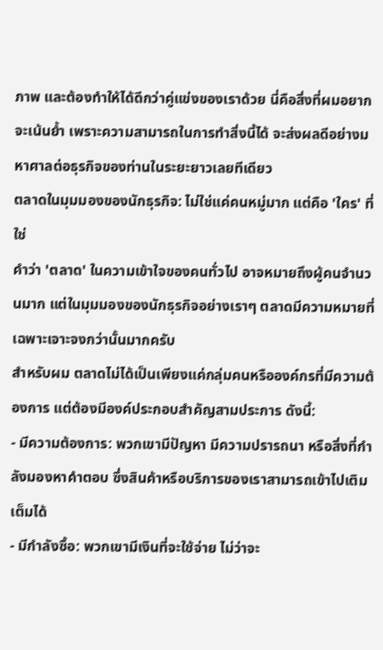ภาพ และต้องทำให้ได้ดีกว่าคู่แข่งของเราด้วย นี่คือสิ่งที่ผมอยากจะเน้นย้ำ เพราะความสามารถในการทำสิ่งนี้ได้ จะส่งผลดีอย่างมหาศาลต่อธุรกิจของท่านในระยะยาวเลยทีเดียว
ตลาดในมุมมองของนักธุรกิจ: ไม่ใช่แค่คนหมู่มาก แต่คือ 'ใคร' ที่ใช่
คำว่า 'ตลาด' ในความเข้าใจของคนทั่วไป อาจหมายถึงผู้คนจำนวนมาก แต่ในมุมมองของนักธุรกิจอย่างเราๆ ตลาดมีความหมายที่เฉพาะเจาะจงกว่านั้นมากครับ
สำหรับผม ตลาดไม่ได้เป็นเพียงแค่กลุ่มคนหรือองค์กรที่มีความต้องการ แต่ต้องมีองค์ประกอบสำคัญสามประการ ดังนี้:
- มีความต้องการ: พวกเขามีปัญหา มีความปรารถนา หรือสิ่งที่กำลังมองหาคำตอบ ซึ่งสินค้าหรือบริการของเราสามารถเข้าไปเติมเต็มได้
- มีกำลังซื้อ: พวกเขามีเงินที่จะใช้จ่าย ไม่ว่าจะ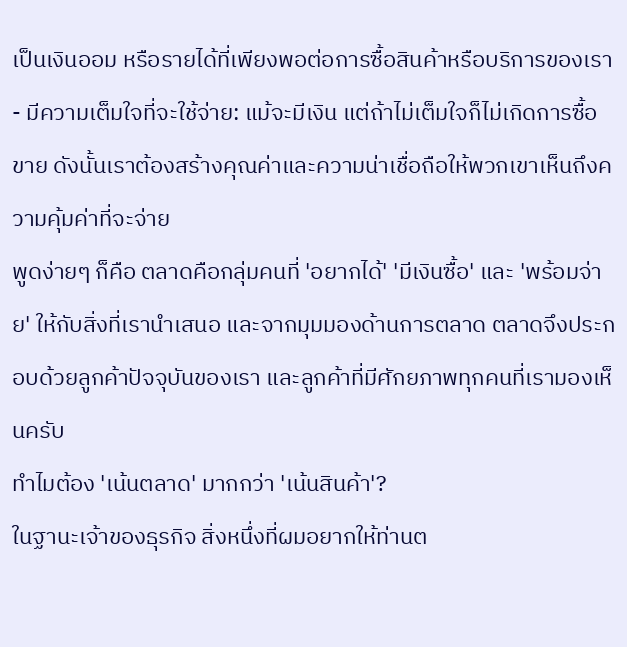เป็นเงินออม หรือรายได้ที่เพียงพอต่อการซื้อสินค้าหรือบริการของเรา
- มีความเต็มใจที่จะใช้จ่าย: แม้จะมีเงิน แต่ถ้าไม่เต็มใจก็ไม่เกิดการซื้อขาย ดังนั้นเราต้องสร้างคุณค่าและความน่าเชื่อถือให้พวกเขาเห็นถึงความคุ้มค่าที่จะจ่าย
พูดง่ายๆ ก็คือ ตลาดคือกลุ่มคนที่ 'อยากได้' 'มีเงินซื้อ' และ 'พร้อมจ่าย' ให้กับสิ่งที่เรานำเสนอ และจากมุมมองด้านการตลาด ตลาดจึงประกอบด้วยลูกค้าปัจจุบันของเรา และลูกค้าที่มีศักยภาพทุกคนที่เรามองเห็นครับ
ทำไมต้อง 'เน้นตลาด' มากกว่า 'เน้นสินค้า'?
ในฐานะเจ้าของธุรกิจ สิ่งหนึ่งที่ผมอยากให้ท่านต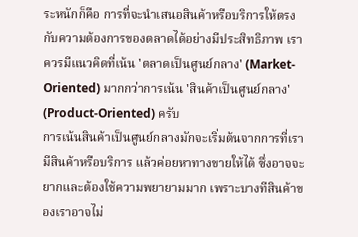ระหนักก็คือ การที่จะนำเสนอสินค้าหรือบริการให้ตรงกับความต้องการของตลาดได้อย่างมีประสิทธิภาพ เราควรมีแนวคิดที่เน้น 'ตลาดเป็นศูนย์กลาง' (Market-Oriented) มากกว่าการเน้น 'สินค้าเป็นศูนย์กลาง' (Product-Oriented) ครับ
การเน้นสินค้าเป็นศูนย์กลางมักจะเริ่มต้นจากการที่เรามีสินค้าหรือบริการ แล้วค่อยหาทางขายให้ได้ ซึ่งอาจจะยากและต้องใช้ความพยายามมาก เพราะบางทีสินค้าของเราอาจไม่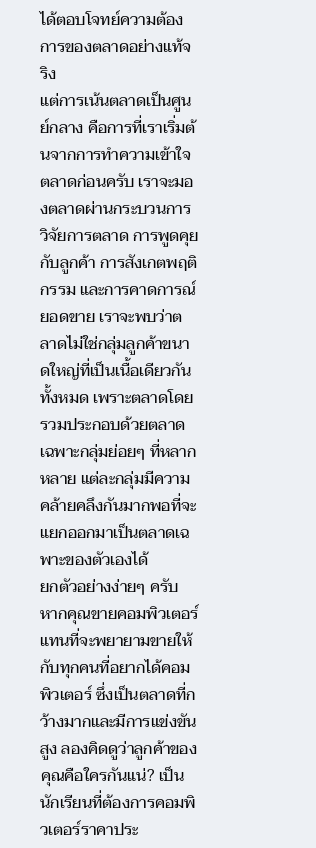ได้ตอบโจทย์ความต้องการของตลาดอย่างแท้จริง
แต่การเน้นตลาดเป็นศูนย์กลาง คือการที่เราเริ่มต้นจากการทำความเข้าใจตลาดก่อนครับ เราจะมองตลาดผ่านกระบวนการวิจัยการตลาด การพูดคุยกับลูกค้า การสังเกตพฤติกรรม และการคาดการณ์ยอดขาย เราจะพบว่าตลาดไม่ใช่กลุ่มลูกค้าขนาดใหญ่ที่เป็นเนื้อเดียวกันทั้งหมด เพราะตลาดโดยรวมประกอบด้วยตลาดเฉพาะกลุ่มย่อยๆ ที่หลากหลาย แต่ละกลุ่มมีความคล้ายคลึงกันมากพอที่จะแยกออกมาเป็นตลาดเฉพาะของตัวเองได้
ยกตัวอย่างง่ายๆ ครับ หากคุณขายคอมพิวเตอร์ แทนที่จะพยายามขายให้กับทุกคนที่อยากได้คอมพิวเตอร์ ซึ่งเป็นตลาดที่กว้างมากและมีการแข่งขันสูง ลองคิดดูว่าลูกค้าของคุณคือใครกันแน่? เป็นนักเรียนที่ต้องการคอมพิวเตอร์ราคาประ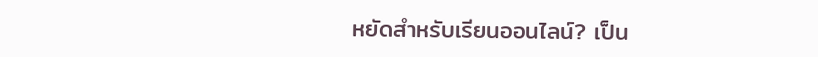หยัดสำหรับเรียนออนไลน์? เป็น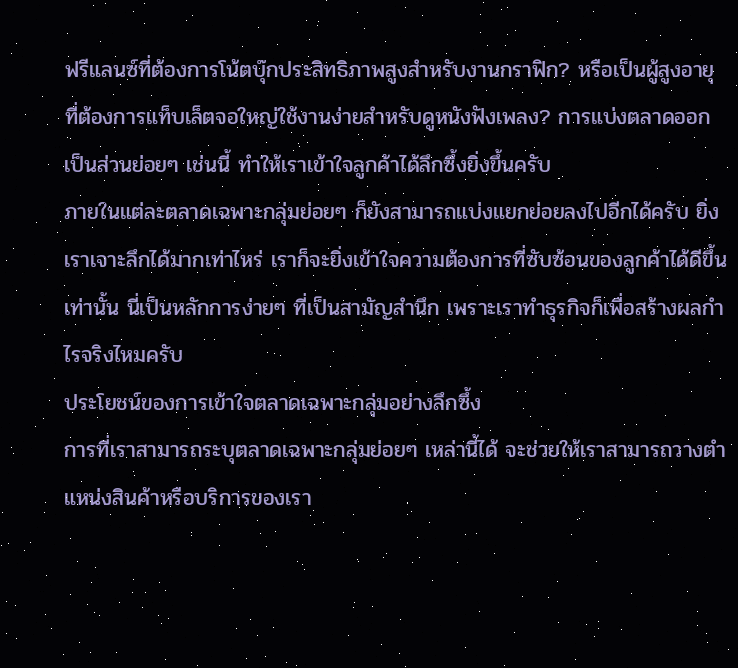ฟรีแลนซ์ที่ต้องการโน้ตบุ๊กประสิทธิภาพสูงสำหรับงานกราฟิก? หรือเป็นผู้สูงอายุที่ต้องการแท็บเล็ตจอใหญ่ใช้งานง่ายสำหรับดูหนังฟังเพลง? การแบ่งตลาดออกเป็นส่วนย่อยๆ เช่นนี้ ทำให้เราเข้าใจลูกค้าได้ลึกซึ้งยิ่งขึ้นครับ
ภายในแต่ละตลาดเฉพาะกลุ่มย่อยๆ ก็ยังสามารถแบ่งแยกย่อยลงไปอีกได้ครับ ยิ่งเราเจาะลึกได้มากเท่าไหร่ เราก็จะยิ่งเข้าใจความต้องการที่ซับซ้อนของลูกค้าได้ดีขึ้นเท่านั้น นี่เป็นหลักการง่ายๆ ที่เป็นสามัญสำนึก เพราะเราทำธุรกิจก็เพื่อสร้างผลกำไรจริงไหมครับ
ประโยชน์ของการเข้าใจตลาดเฉพาะกลุ่มอย่างลึกซึ้ง
การที่เราสามารถระบุตลาดเฉพาะกลุ่มย่อยๆ เหล่านี้ได้ จะช่วยให้เราสามารถวางตำแหน่งสินค้าหรือบริการของเรา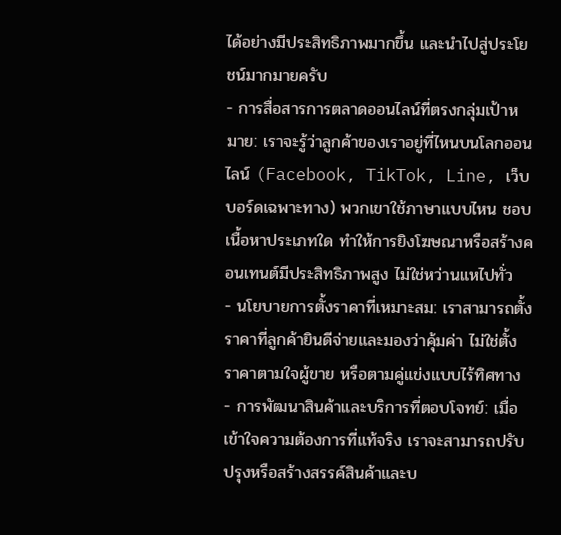ได้อย่างมีประสิทธิภาพมากขึ้น และนำไปสู่ประโยชน์มากมายครับ
- การสื่อสารการตลาดออนไลน์ที่ตรงกลุ่มเป้าหมาย: เราจะรู้ว่าลูกค้าของเราอยู่ที่ไหนบนโลกออนไลน์ (Facebook, TikTok, Line, เว็บบอร์ดเฉพาะทาง) พวกเขาใช้ภาษาแบบไหน ชอบเนื้อหาประเภทใด ทำให้การยิงโฆษณาหรือสร้างคอนเทนต์มีประสิทธิภาพสูง ไม่ใช่หว่านแหไปทั่ว
- นโยบายการตั้งราคาที่เหมาะสม: เราสามารถตั้งราคาที่ลูกค้ายินดีจ่ายและมองว่าคุ้มค่า ไม่ใช่ตั้งราคาตามใจผู้ขาย หรือตามคู่แข่งแบบไร้ทิศทาง
- การพัฒนาสินค้าและบริการที่ตอบโจทย์: เมื่อเข้าใจความต้องการที่แท้จริง เราจะสามารถปรับปรุงหรือสร้างสรรค์สินค้าและบ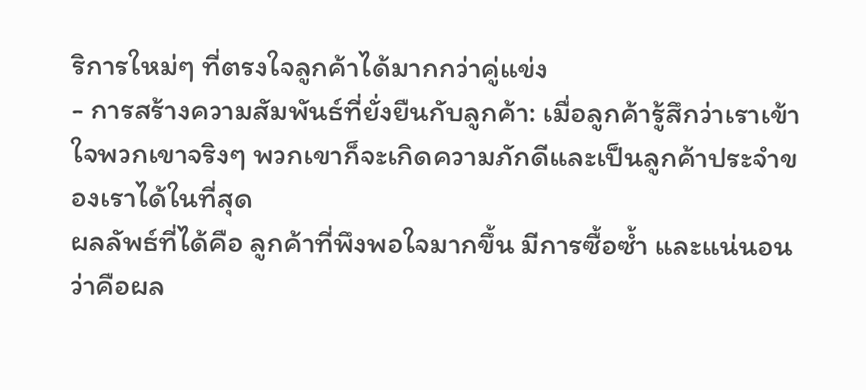ริการใหม่ๆ ที่ตรงใจลูกค้าได้มากกว่าคู่แข่ง
- การสร้างความสัมพันธ์ที่ยั่งยืนกับลูกค้า: เมื่อลูกค้ารู้สึกว่าเราเข้าใจพวกเขาจริงๆ พวกเขาก็จะเกิดความภักดีและเป็นลูกค้าประจำของเราได้ในที่สุด
ผลลัพธ์ที่ได้คือ ลูกค้าที่พึงพอใจมากขึ้น มีการซื้อซ้ำ และแน่นอนว่าคือผล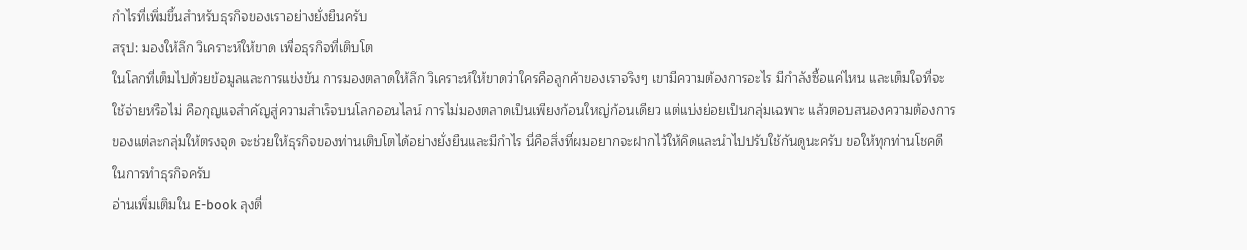กำไรที่เพิ่มขึ้นสำหรับธุรกิจของเราอย่างยั่งยืนครับ
สรุป: มองให้ลึก วิเคราะห์ให้ขาด เพื่อธุรกิจที่เติบโต
ในโลกที่เต็มไปด้วยข้อมูลและการแข่งขัน การมองตลาดให้ลึก วิเคราะห์ให้ขาดว่าใครคือลูกค้าของเราจริงๆ เขามีความต้องการอะไร มีกำลังซื้อแค่ไหน และเต็มใจที่จะใช้จ่ายหรือไม่ คือกุญแจสำคัญสู่ความสำเร็จบนโลกออนไลน์ การไม่มองตลาดเป็นเพียงก้อนใหญ่ก้อนเดียว แต่แบ่งย่อยเป็นกลุ่มเฉพาะ แล้วตอบสนองความต้องการของแต่ละกลุ่มให้ตรงจุด จะช่วยให้ธุรกิจของท่านเติบโตได้อย่างยั่งยืนและมีกำไร นี่คือสิ่งที่ผมอยากจะฝากไว้ให้คิดและนำไปปรับใช้กันดูนะครับ ขอให้ทุกท่านโชคดีในการทำธุรกิจครับ
อ่านเพิ่มเติมใน E-book ลุงตี่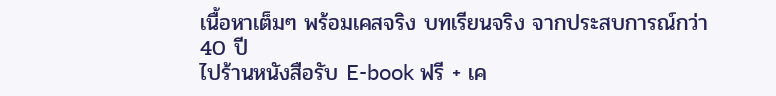เนื้อหาเต็มๆ พร้อมเคสจริง บทเรียนจริง จากประสบการณ์กว่า 40 ปี
ไปร้านหนังสือรับ E-book ฟรี + เค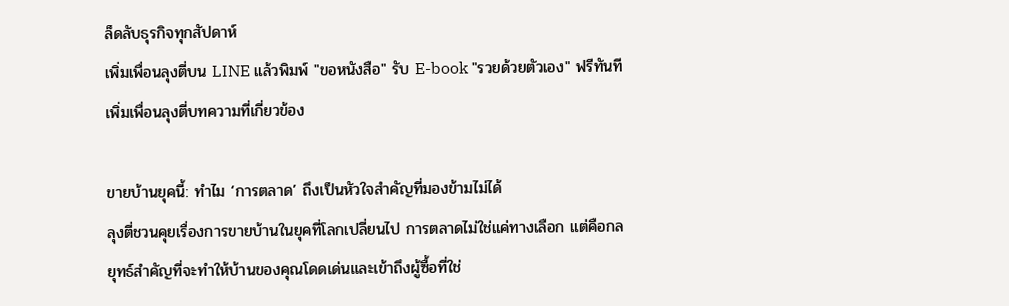ล็ดลับธุรกิจทุกสัปดาห์
เพิ่มเพื่อนลุงตี่บน LINE แล้วพิมพ์ "ขอหนังสือ" รับ E-book "รวยด้วยตัวเอง" ฟรีทันที
เพิ่มเพื่อนลุงตี่บทความที่เกี่ยวข้อง

ขายบ้านยุคนี้: ทำไม ‘การตลาด’ ถึงเป็นหัวใจสำคัญที่มองข้ามไม่ได้
ลุงตี่ชวนคุยเรื่องการขายบ้านในยุคที่โลกเปลี่ยนไป การตลาดไม่ใช่แค่ทางเลือก แต่คือกลยุทธ์สำคัญที่จะทำให้บ้านของคุณโดดเด่นและเข้าถึงผู้ซื้อที่ใช่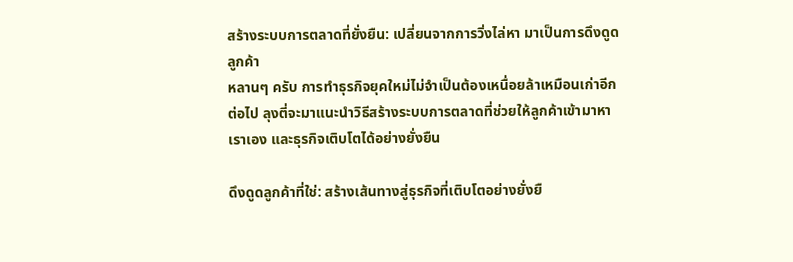สร้างระบบการตลาดที่ยั่งยืน: เปลี่ยนจากการวิ่งไล่หา มาเป็นการดึงดูดลูกค้า
หลานๆ ครับ การทำธุรกิจยุคใหม่ไม่จำเป็นต้องเหนื่อยล้าเหมือนเก่าอีกต่อไป ลุงตี่จะมาแนะนำวิธีสร้างระบบการตลาดที่ช่วยให้ลูกค้าเข้ามาหาเราเอง และธุรกิจเติบโตได้อย่างยั่งยืน

ดึงดูดลูกค้าที่ใช่: สร้างเส้นทางสู่ธุรกิจที่เติบโตอย่างยั่งยื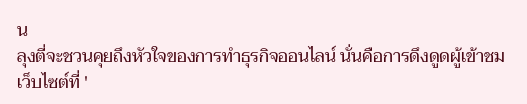น
ลุงตี่จะชวนคุยถึงหัวใจของการทำธุรกิจออนไลน์ นั่นคือการดึงดูดผู้เข้าชมเว็บไซต์ที่ '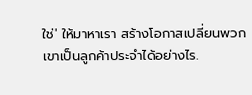ใช่' ให้มาหาเรา สร้างโอกาสเปลี่ยนพวกเขาเป็นลูกค้าประจำได้อย่างไร.